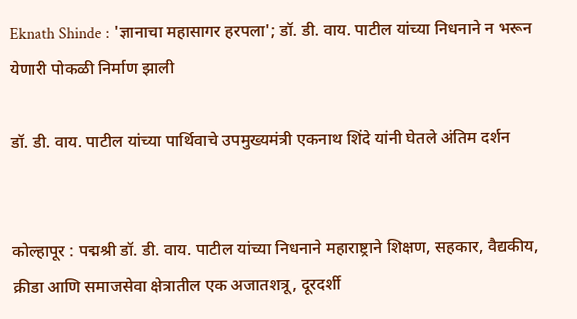Eknath Shinde : 'ज्ञानाचा महासागर हरपला'; डॉ. डी. वाय. पाटील यांच्या निधनाने न भरून येणारी पोकळी निर्माण झाली

डॉ. डी. वाय. पाटील यांच्या पार्थिवाचे उपमुख्यमंत्री एकनाथ शिंदे यांनी घेतले अंतिम दर्शन


कोल्हापूर : पद्मश्री डॉ. डी. वाय. पाटील यांच्या निधनाने महाराष्ट्राने शिक्षण, सहकार, वैद्यकीय, क्रीडा आणि समाजसेवा क्षेत्रातील एक अजातशत्रू, दूरदर्शी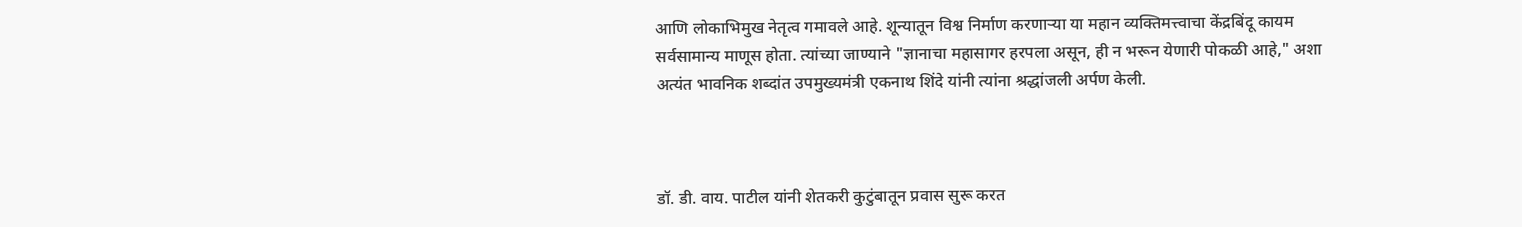आणि लोकाभिमुख नेतृत्व गमावले आहे. शून्यातून विश्व निर्माण करणाऱ्या या महान व्यक्तिमत्त्वाचा केंद्रबिंदू कायम सर्वसामान्य माणूस होता. त्यांच्या जाण्याने "ज्ञानाचा महासागर हरपला असून, ही न भरून येणारी पोकळी आहे," अशा अत्यंत भावनिक शब्दांत उपमुख्यमंत्री एकनाथ शिंदे यांनी त्यांना श्रद्धांजली अर्पण केली.



डॉ. डी. वाय. पाटील यांनी शेतकरी कुटुंबातून प्रवास सुरू करत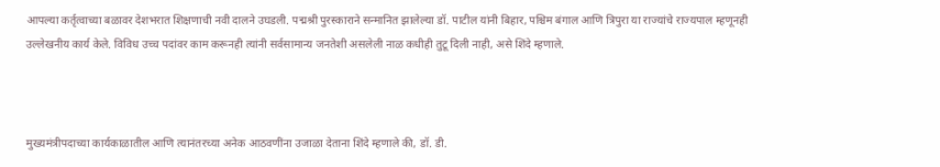आपल्या कर्तृत्वाच्या बळावर देशभरात शिक्षणाची नवी दालने उघडली. पद्मश्री पुरस्काराने सन्मानित झालेल्या डॉ. पाटील यांनी बिहार, पश्चिम बंगाल आणि त्रिपुरा या राज्यांचे राज्यपाल म्हणूनही उल्लेखनीय कार्य केले. विविध उच्च पदांवर काम करूनही त्यांनी सर्वसामान्य जनतेशी असलेली नाळ कधीही तुटू दिली नाही, असे शिंदे म्हणाले.



मुख्यमंत्रीपदाच्या कार्यकाळातील आणि त्यानंतरच्या अनेक आठवणींना उजाळा देताना शिंदे म्हणाले की, डॉ. डी.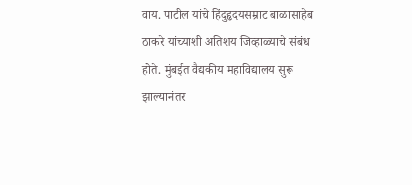वाय. पाटील यांचे हिंदुहृदयसम्राट बाळासाहेब ठाकरे यांच्याशी अतिशय जिव्हाळ्याचे संबंध होते. मुंबईत वैद्यकीय महाविद्यालय सुरू झाल्यानंतर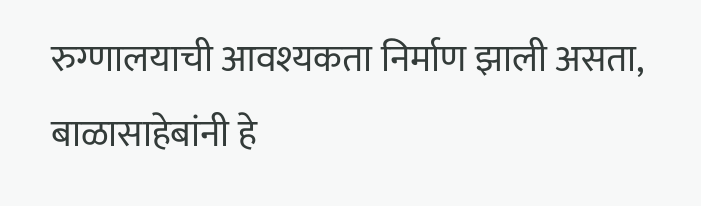रुग्णालयाची आवश्यकता निर्माण झाली असता, बाळासाहेबांनी हे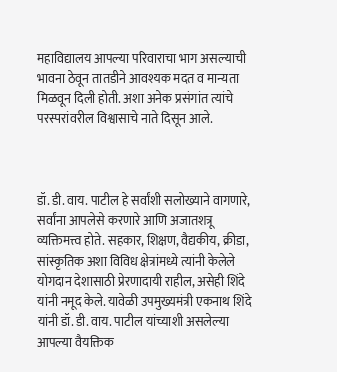महाविद्यालय आपल्या परिवाराचा भाग असल्याची भावना ठेवून तातडीने आवश्यक मदत व मान्यता मिळवून दिली होती. अशा अनेक प्रसंगांत त्यांचे परस्परांवरील विश्वासाचे नाते दिसून आले.



डॉ. डी. वाय. पाटील हे सर्वांशी सलोख्याने वागणारे, सर्वांना आपलेसे करणारे आणि अजातशत्रू व्यक्तिमत्त्व होते. सहकार, शिक्षण, वैद्यकीय, क्रीडा, सांस्कृतिक अशा विविध क्षेत्रांमध्ये त्यांनी केलेले योगदान देशासाठी प्रेरणादायी राहील, असेही शिंदे यांनी नमूद केले. यावेळी उपमुख्यमंत्री एकनाथ शिंदे यांनी डॉ. डी. वाय. पाटील यांच्याशी असलेल्या आपल्या वैयक्तिक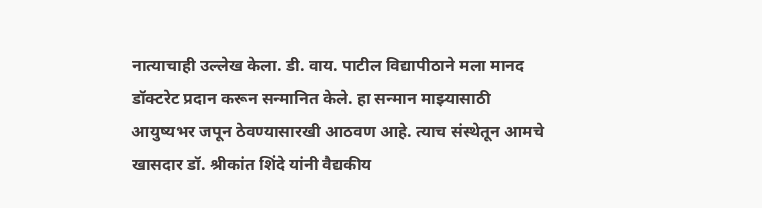नात्याचाही उल्लेख केला. डी. वाय. पाटील विद्यापीठाने मला मानद डॉक्टरेट प्रदान करून सन्मानित केले. हा सन्मान माझ्यासाठी आयुष्यभर जपून ठेवण्यासारखी आठवण आहे. त्याच संस्थेतून आमचे खासदार डॉ. श्रीकांत शिंदे यांनी वैद्यकीय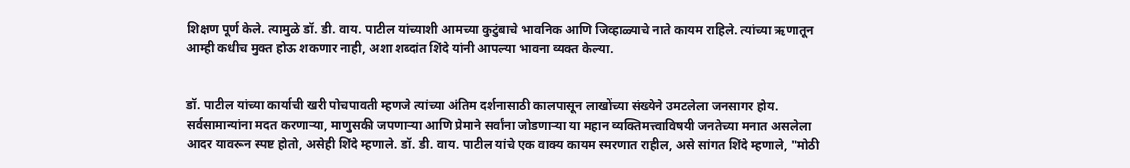शिक्षण पूर्ण केले. त्यामुळे डॉ. डी. वाय. पाटील यांच्याशी आमच्या कुटुंबाचे भावनिक आणि जिव्हाळ्याचे नाते कायम राहिले. त्यांच्या ऋणातून आम्ही कधीच मुक्त होऊ शकणार नाही, अशा शब्दांत शिंदे यांनी आपल्या भावना व्यक्त केल्या.


डॉ. पाटील यांच्या कार्याची खरी पोचपावती म्हणजे त्यांच्या अंतिम दर्शनासाठी कालपासून लाखोंच्या संख्येने उमटलेला जनसागर होय. सर्वसामान्यांना मदत करणाऱ्या, माणुसकी जपणाऱ्या आणि प्रेमाने सर्वांना जोडणाऱ्या या महान व्यक्तिमत्त्वाविषयी जनतेच्या मनात असलेला आदर यावरून स्पष्ट होतो, असेही शिंदे म्हणाले. डॉ. डी. वाय. पाटील यांचे एक वाक्य कायम स्मरणात राहील, असे सांगत शिंदे म्हणाले, "मोठी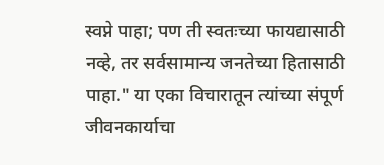स्वप्ने पाहा; पण ती स्वतःच्या फायद्यासाठी नव्हे, तर सर्वसामान्य जनतेच्या हितासाठी पाहा." या एका विचारातून त्यांच्या संपूर्ण जीवनकार्याचा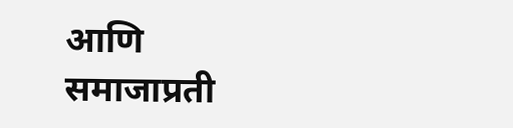आणि समाजाप्रती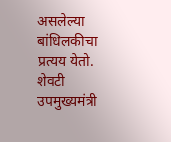असलेल्या बांधिलकीचा प्रत्यय येतो. शेवटी उपमुख्यमंत्री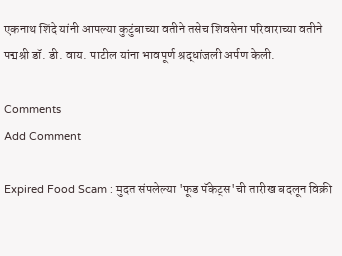एकनाथ शिंदे यांनी आपल्या कुटुंबाच्या वतीने तसेच शिवसेना परिवाराच्या वतीने पद्मश्री डॉ. डी. वाय. पाटील यांना भावपूर्ण श्रद्धांजली अर्पण केली.

Comments
Add Comment

Expired Food Scam : मुदत संपलेल्या 'फूड पॅकेट्स'ची तारीख बदलून विक्री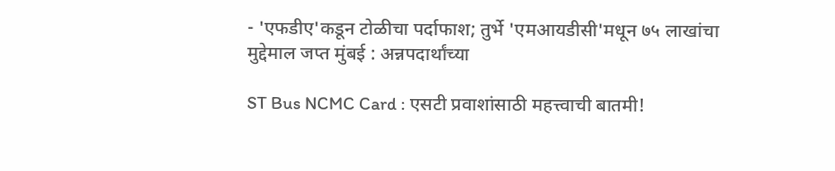- 'एफडीए'कडून टोळीचा पर्दाफाश; तुर्भे 'एमआयडीसी'मधून ७५ लाखांचा मुद्देमाल जप्त मुंबई : अन्नपदार्थांच्या

ST Bus NCMC Card : एसटी प्रवाशांसाठी महत्त्वाची बातमी!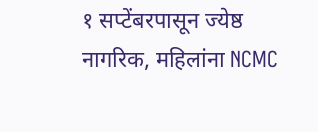१ सप्टेंबरपासून ज्येष्ठ नागरिक, महिलांना NCMC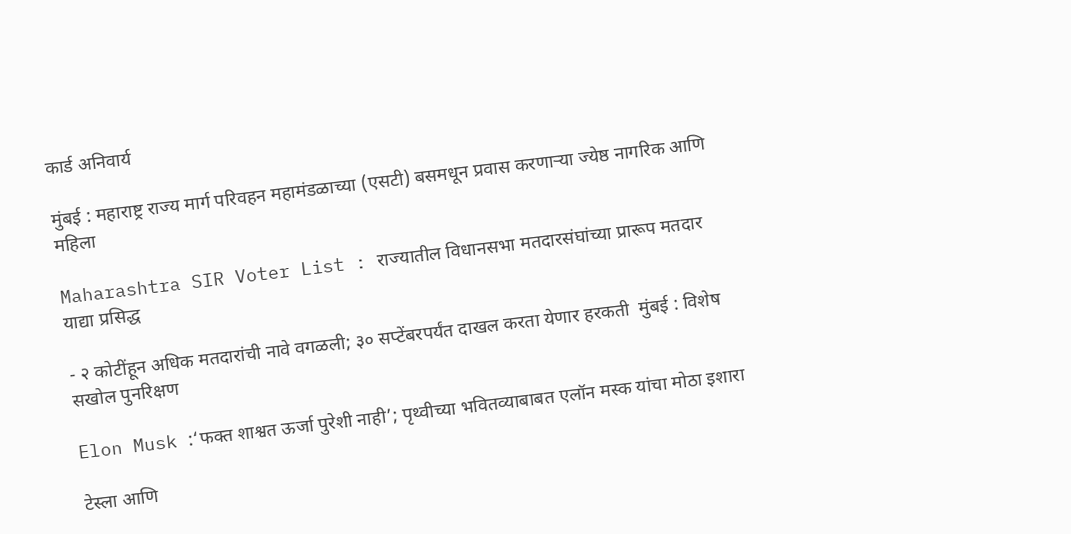कार्ड अनिवार्य

मुंबई : महाराष्ट्र राज्य मार्ग परिवहन महामंडळाच्या (एसटी) बसमधून प्रवास करणाऱ्या ज्येष्ठ नागरिक आणि महिला

Maharashtra SIR Voter List : राज्यातील विधानसभा मतदारसंघांच्या प्रारूप मतदार याद्या प्रसिद्ध

- २ कोटींहून अधिक मतदारांची नावे वगळली; ३० सप्टेंबरपर्यंत दाखल करता येणार हरकती  मुंबई : विशेष सखोल पुनरिक्षण

Elon Musk :‘फक्त शाश्वत ऊर्जा पुरेशी नाही’; पृथ्वीच्या भवितव्याबाबत एलॉन मस्क यांचा मोठा इशारा

टेस्ला आणि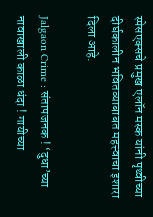स्पेसएक्सचे प्रमुख एलॉन मस्क यांनी पृथ्वीच्या दीर्घकालीन भवितव्याबाबत महत्त्वाचा इशारा दिला आहे.

Jalgaon Crime : संतापजनक ! ‘दुधा’च्या नावाखाली काळा धंदा ! गायीच्या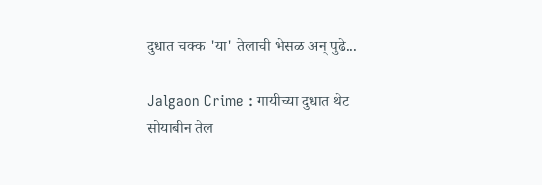दुधात चक्क 'या' तेलाची भेसळ अन् पुढे...

Jalgaon Crime : गायीच्या दुधात थेट सोयाबीन तेल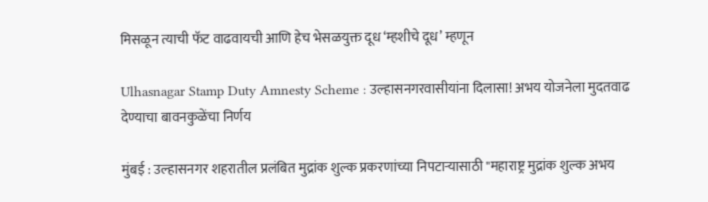मिसळून त्याची फॅट वाढवायची आणि हेच भेसळयुक्त दूध ‘म्हशीचे दूध’ म्हणून

Ulhasnagar Stamp Duty Amnesty Scheme : उल्हासनगरवासीयांना दिलासा! अभय योजनेला मुदतवाढ देण्याचा बावनकुळेंचा निर्णय

मुंबई : उल्हासनगर शहरातील प्रलंबित मुद्रांक शुल्क प्रकरणांच्या निपटाऱ्यासाठी "महाराष्ट्र मुद्रांक शुल्क अभय